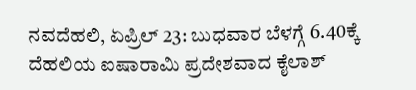ನವದೆಹಲಿ, ಏಪ್ರಿಲ್ 23: ಬುಧವಾರ ಬೆಳಗ್ಗೆ 6.40ಕ್ಕೆ ದೆಹಲಿಯ ಐಷಾರಾಮಿ ಪ್ರದೇಶವಾದ ಕೈಲಾಶ್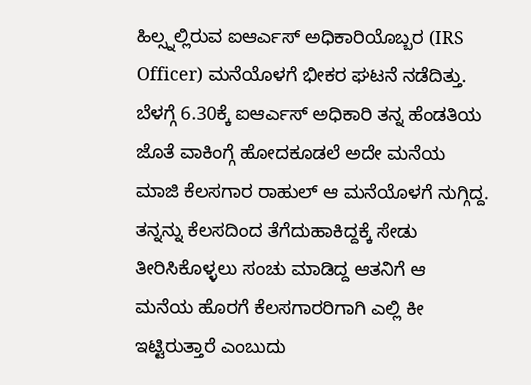ಹಿಲ್ಸ್ನಲ್ಲಿರುವ ಐಆರ್ಎಸ್ ಅಧಿಕಾರಿಯೊಬ್ಬರ (IRS Officer) ಮನೆಯೊಳಗೆ ಭೀಕರ ಘಟನೆ ನಡೆದಿತ್ತು. ಬೆಳಗ್ಗೆ 6.30ಕ್ಕೆ ಐಆರ್ಎಸ್ ಅಧಿಕಾರಿ ತನ್ನ ಹೆಂಡತಿಯ ಜೊತೆ ವಾಕಿಂಗ್ಗೆ ಹೋದಕೂಡಲೆ ಅದೇ ಮನೆಯ ಮಾಜಿ ಕೆಲಸಗಾರ ರಾಹುಲ್ ಆ ಮನೆಯೊಳಗೆ ನುಗ್ಗಿದ್ದ. ತನ್ನನ್ನು ಕೆಲಸದಿಂದ ತೆಗೆದುಹಾಕಿದ್ದಕ್ಕೆ ಸೇಡು ತೀರಿಸಿಕೊಳ್ಳಲು ಸಂಚು ಮಾಡಿದ್ದ ಆತನಿಗೆ ಆ ಮನೆಯ ಹೊರಗೆ ಕೆಲಸಗಾರರಿಗಾಗಿ ಎಲ್ಲಿ ಕೀ ಇಟ್ಟಿರುತ್ತಾರೆ ಎಂಬುದು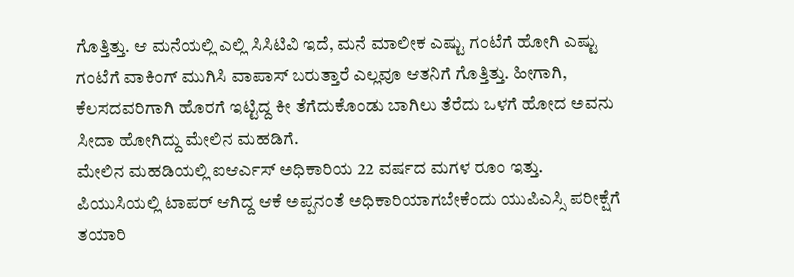ಗೊತ್ತಿತ್ತು. ಆ ಮನೆಯಲ್ಲಿ ಎಲ್ಲಿ ಸಿಸಿಟಿವಿ ಇದೆ, ಮನೆ ಮಾಲೀಕ ಎಷ್ಟು ಗಂಟೆಗೆ ಹೋಗಿ ಎಷ್ಟು ಗಂಟೆಗೆ ವಾಕಿಂಗ್ ಮುಗಿಸಿ ವಾಪಾಸ್ ಬರುತ್ತಾರೆ ಎಲ್ಲವೂ ಆತನಿಗೆ ಗೊತ್ತಿತ್ತು. ಹೀಗಾಗಿ, ಕೆಲಸದವರಿಗಾಗಿ ಹೊರಗೆ ಇಟ್ಟಿದ್ದ ಕೀ ತೆಗೆದುಕೊಂಡು ಬಾಗಿಲು ತೆರೆದು ಒಳಗೆ ಹೋದ ಅವನು ಸೀದಾ ಹೋಗಿದ್ದು ಮೇಲಿನ ಮಹಡಿಗೆ.
ಮೇಲಿನ ಮಹಡಿಯಲ್ಲಿ ಐಆರ್ಎಸ್ ಅಧಿಕಾರಿಯ 22 ವರ್ಷದ ಮಗಳ ರೂಂ ಇತ್ತು. ಪಿಯುಸಿಯಲ್ಲಿ ಟಾಪರ್ ಆಗಿದ್ದ ಆಕೆ ಅಪ್ಪನಂತೆ ಅಧಿಕಾರಿಯಾಗಬೇಕೆಂದು ಯುಪಿಎಸ್ಸಿ ಪರೀಕ್ಷೆಗೆ ತಯಾರಿ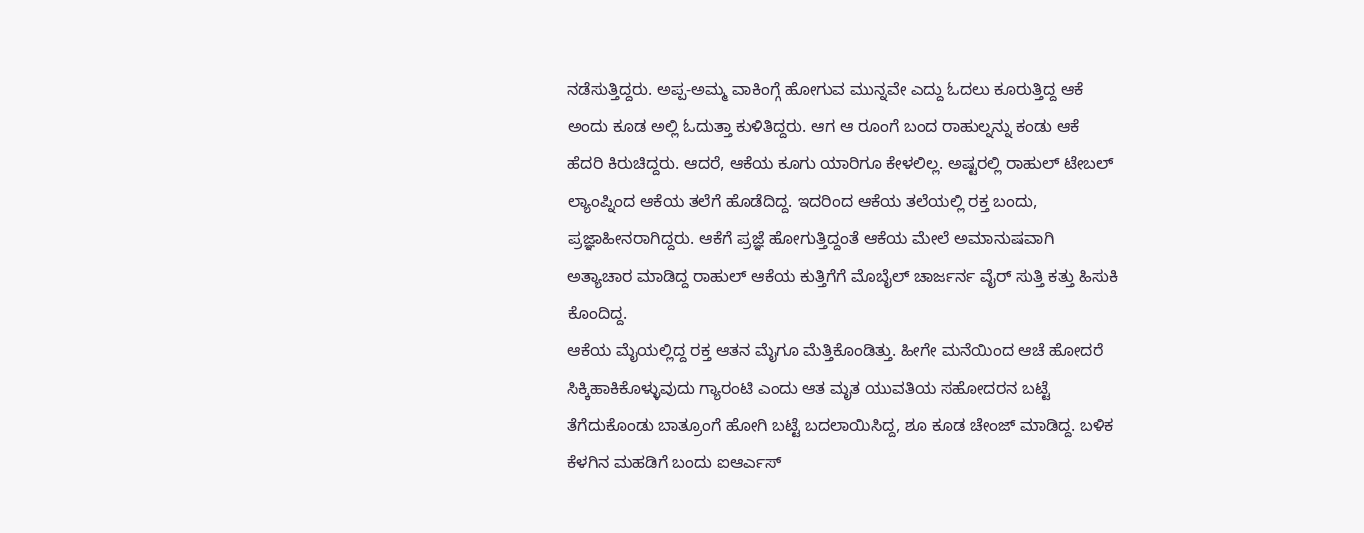ನಡೆಸುತ್ತಿದ್ದರು. ಅಪ್ಪ-ಅಮ್ಮ ವಾಕಿಂಗ್ಗೆ ಹೋಗುವ ಮುನ್ನವೇ ಎದ್ದು ಓದಲು ಕೂರುತ್ತಿದ್ದ ಆಕೆ ಅಂದು ಕೂಡ ಅಲ್ಲಿ ಓದುತ್ತಾ ಕುಳಿತಿದ್ದರು. ಆಗ ಆ ರೂಂಗೆ ಬಂದ ರಾಹುಲ್ನನ್ನು ಕಂಡು ಆಕೆ ಹೆದರಿ ಕಿರುಚಿದ್ದರು. ಆದರೆ, ಆಕೆಯ ಕೂಗು ಯಾರಿಗೂ ಕೇಳಲಿಲ್ಲ. ಅಷ್ಟರಲ್ಲಿ ರಾಹುಲ್ ಟೇಬಲ್ ಲ್ಯಾಂಪ್ನಿಂದ ಆಕೆಯ ತಲೆಗೆ ಹೊಡೆದಿದ್ದ. ಇದರಿಂದ ಆಕೆಯ ತಲೆಯಲ್ಲಿ ರಕ್ತ ಬಂದು, ಪ್ರಜ್ಞಾಹೀನರಾಗಿದ್ದರು. ಆಕೆಗೆ ಪ್ರಜ್ಞೆ ಹೋಗುತ್ತಿದ್ದಂತೆ ಆಕೆಯ ಮೇಲೆ ಅಮಾನುಷವಾಗಿ ಅತ್ಯಾಚಾರ ಮಾಡಿದ್ದ ರಾಹುಲ್ ಆಕೆಯ ಕುತ್ತಿಗೆಗೆ ಮೊಬೈಲ್ ಚಾರ್ಜರ್ನ ವೈರ್ ಸುತ್ತಿ ಕತ್ತು ಹಿಸುಕಿ ಕೊಂದಿದ್ದ.
ಆಕೆಯ ಮೈಯಲ್ಲಿದ್ದ ರಕ್ತ ಆತನ ಮೈಗೂ ಮೆತ್ತಿಕೊಂಡಿತ್ತು. ಹೀಗೇ ಮನೆಯಿಂದ ಆಚೆ ಹೋದರೆ ಸಿಕ್ಕಿಹಾಕಿಕೊಳ್ಳುವುದು ಗ್ಯಾರಂಟಿ ಎಂದು ಆತ ಮೃತ ಯುವತಿಯ ಸಹೋದರನ ಬಟ್ಟೆ ತೆಗೆದುಕೊಂಡು ಬಾತ್ರೂಂಗೆ ಹೋಗಿ ಬಟ್ಟೆ ಬದಲಾಯಿಸಿದ್ದ, ಶೂ ಕೂಡ ಚೇಂಜ್ ಮಾಡಿದ್ದ. ಬಳಿಕ ಕೆಳಗಿನ ಮಹಡಿಗೆ ಬಂದು ಐಆರ್ಎಸ್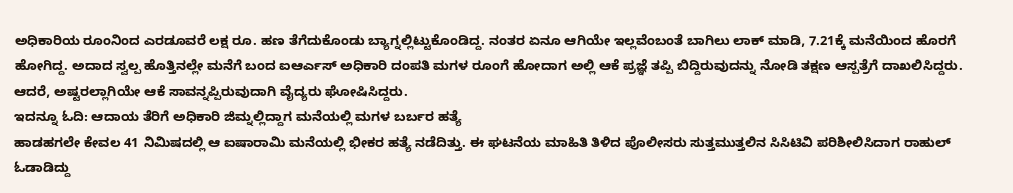ಅಧಿಕಾರಿಯ ರೂಂನಿಂದ ಎರಡೂವರೆ ಲಕ್ಷ ರೂ. ಹಣ ತೆಗೆದುಕೊಂಡು ಬ್ಯಾಗ್ನಲ್ಲಿಟ್ಟುಕೊಂಡಿದ್ದ. ನಂತರ ಏನೂ ಆಗಿಯೇ ಇಲ್ಲವೆಂಬಂತೆ ಬಾಗಿಲು ಲಾಕ್ ಮಾಡಿ, 7.21ಕ್ಕೆ ಮನೆಯಿಂದ ಹೊರಗೆ ಹೋಗಿದ್ದ. ಅದಾದ ಸ್ವಲ್ಪ ಹೊತ್ತಿನಲ್ಲೇ ಮನೆಗೆ ಬಂದ ಐಆರ್ಎಸ್ ಅಧಿಕಾರಿ ದಂಪತಿ ಮಗಳ ರೂಂಗೆ ಹೋದಾಗ ಅಲ್ಲಿ ಆಕೆ ಪ್ರಜ್ಞೆ ತಪ್ಪಿ ಬಿದ್ದಿರುವುದನ್ನು ನೋಡಿ ತಕ್ಷಣ ಆಸ್ಪತ್ರೆಗೆ ದಾಖಲಿಸಿದ್ದರು. ಆದರೆ, ಅಷ್ಟರಲ್ಲಾಗಿಯೇ ಆಕೆ ಸಾವನ್ನಪ್ಪಿರುವುದಾಗಿ ವೈದ್ಯರು ಘೋಷಿಸಿದ್ದರು.
ಇದನ್ನೂ ಓದಿ: ಆದಾಯ ತೆರಿಗೆ ಅಧಿಕಾರಿ ಜಿಮ್ನಲ್ಲಿದ್ದಾಗ ಮನೆಯಲ್ಲಿ ಮಗಳ ಬರ್ಬರ ಹತ್ಯೆ
ಹಾಡಹಗಲೇ ಕೇವಲ 41 ನಿಮಿಷದಲ್ಲಿ ಆ ಐಷಾರಾಮಿ ಮನೆಯಲ್ಲಿ ಭೀಕರ ಹತ್ಯೆ ನಡೆದಿತ್ತು. ಈ ಘಟನೆಯ ಮಾಹಿತಿ ತಿಳಿದ ಪೊಲೀಸರು ಸುತ್ತಮುತ್ತಲಿನ ಸಿಸಿಟಿವಿ ಪರಿಶೀಲಿಸಿದಾಗ ರಾಹುಲ್ ಓಡಾಡಿದ್ದು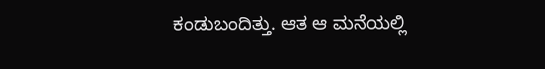ಕಂಡುಬಂದಿತ್ತು. ಆತ ಆ ಮನೆಯಲ್ಲಿ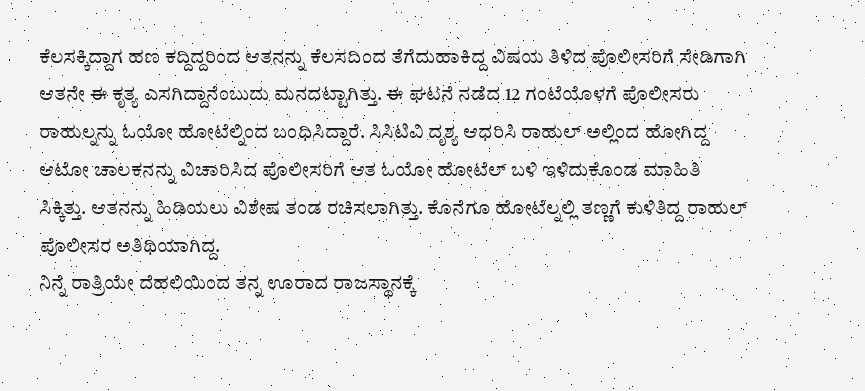ಕೆಲಸಕ್ಕಿದ್ದಾಗ ಹಣ ಕದ್ದಿದ್ದರಿಂದ ಆತನನ್ನು ಕೆಲಸದಿಂದ ತೆಗೆದುಹಾಕಿದ್ದ ವಿಷಯ ತಿಳಿದ ಪೊಲೀಸರಿಗೆ ಸೇಡಿಗಾಗಿ ಆತನೇ ಈ ಕೃತ್ಯ ಎಸಗಿದ್ದಾನೆಂಬುದು ಮನದಟ್ಟಾಗಿತ್ತು. ಈ ಘಟನೆ ನಡೆದ 12 ಗಂಟೆಯೊಳಗೆ ಪೊಲೀಸರು ರಾಹುಲ್ನನ್ನು ಓಯೋ ಹೋಟೆಲ್ನಿಂದ ಬಂಧಿಸಿದ್ದಾರೆ. ಸಿಸಿಟಿವಿ ದೃಶ್ಯ ಆಧರಿಸಿ ರಾಹುಲ್ ಅಲ್ಲಿಂದ ಹೋಗಿದ್ದ ಆಟೋ ಚಾಲಕನನ್ನು ವಿಚಾರಿಸಿದ ಪೊಲೀಸರಿಗೆ ಆತ ಓಯೋ ಹೋಟೆಲ್ ಬಳಿ ಇಳಿದುಕೊಂಡ ಮಾಹಿತಿ ಸಿಕ್ಕಿತ್ತು. ಆತನನ್ನು ಹಿಡಿಯಲು ವಿಶೇಷ ತಂಡ ರಚಿಸಲಾಗಿತ್ತು. ಕೊನೆಗೂ ಹೋಟೆಲ್ನಲ್ಲಿ ತಣ್ಣಗೆ ಕುಳಿತಿದ್ದ ರಾಹುಲ್ ಪೊಲೀಸರ ಅತಿಥಿಯಾಗಿದ್ದ.
ನಿನ್ನೆ ರಾತ್ರಿಯೇ ದೆಹಲಿಯಿಂದ ತನ್ನ ಊರಾದ ರಾಜಸ್ಥಾನಕ್ಕೆ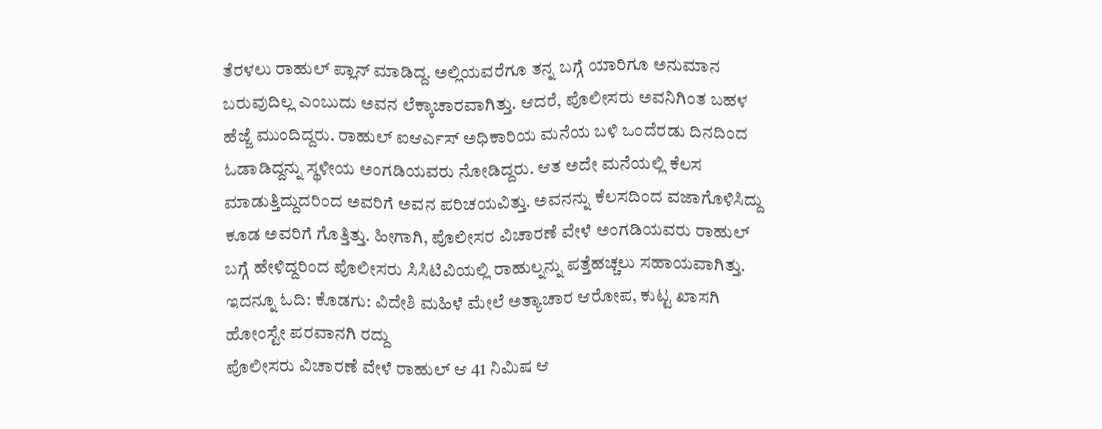ತೆರಳಲು ರಾಹುಲ್ ಪ್ಲಾನ್ ಮಾಡಿದ್ದ. ಅಲ್ಲಿಯವರೆಗೂ ತನ್ನ ಬಗ್ಗೆ ಯಾರಿಗೂ ಅನುಮಾನ ಬರುವುದಿಲ್ಲ ಎಂಬುದು ಅವನ ಲೆಕ್ಕಾಚಾರವಾಗಿತ್ತು. ಆದರೆ, ಪೊಲೀಸರು ಅವನಿಗಿಂತ ಬಹಳ ಹೆಜ್ಜೆ ಮುಂದಿದ್ದರು. ರಾಹುಲ್ ಐಆರ್ಎಸ್ ಅಧಿಕಾರಿಯ ಮನೆಯ ಬಳಿ ಒಂದೆರಡು ದಿನದಿಂದ ಓಡಾಡಿದ್ದನ್ನು ಸ್ಥಳೀಯ ಅಂಗಡಿಯವರು ನೋಡಿದ್ದರು. ಆತ ಅದೇ ಮನೆಯಲ್ಲಿ ಕೆಲಸ ಮಾಡುತ್ತಿದ್ದುದರಿಂದ ಅವರಿಗೆ ಅವನ ಪರಿಚಯವಿತ್ತು. ಅವನನ್ನು ಕೆಲಸದಿಂದ ವಜಾಗೊಳಿಸಿದ್ದು ಕೂಡ ಅವರಿಗೆ ಗೊತ್ತಿತ್ತು. ಹೀಗಾಗಿ, ಪೊಲೀಸರ ವಿಚಾರಣೆ ವೇಳೆ ಅಂಗಡಿಯವರು ರಾಹುಲ್ ಬಗ್ಗೆ ಹೇಳಿದ್ದರಿಂದ ಪೊಲೀಸರು ಸಿಸಿಟಿವಿಯಲ್ಲಿ ರಾಹುಲ್ನನ್ನು ಪತ್ತೆಹಚ್ಚಲು ಸಹಾಯವಾಗಿತ್ತು.
ಇದನ್ನೂ ಓದಿ: ಕೊಡಗು: ವಿದೇಶಿ ಮಹಿಳೆ ಮೇಲೆ ಅತ್ಯಾಚಾರ ಆರೋಪ, ಕುಟ್ಟ ಖಾಸಗಿ ಹೋಂಸ್ಟೇ ಪರವಾನಗಿ ರದ್ದು
ಪೊಲೀಸರು ವಿಚಾರಣೆ ವೇಳೆ ರಾಹುಲ್ ಆ 41 ನಿಮಿಷ ಆ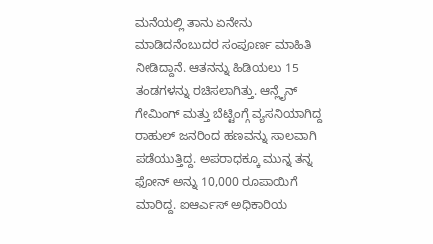ಮನೆಯಲ್ಲಿ ತಾನು ಏನೇನು ಮಾಡಿದನೆಂಬುದರ ಸಂಪೂರ್ಣ ಮಾಹಿತಿ ನೀಡಿದ್ದಾನೆ. ಆತನನ್ನು ಹಿಡಿಯಲು 15 ತಂಡಗಳನ್ನು ರಚಿಸಲಾಗಿತ್ತು. ಆನ್ಲೈನ್ ಗೇಮಿಂಗ್ ಮತ್ತು ಬೆಟ್ಟಿಂಗ್ಗೆ ವ್ಯಸನಿಯಾಗಿದ್ದ ರಾಹುಲ್ ಜನರಿಂದ ಹಣವನ್ನು ಸಾಲವಾಗಿ ಪಡೆಯುತ್ತಿದ್ದ. ಅಪರಾಧಕ್ಕೂ ಮುನ್ನ ತನ್ನ ಫೋನ್ ಅನ್ನು 10,000 ರೂಪಾಯಿಗೆ ಮಾರಿದ್ದ. ಐಆರ್ಎಸ್ ಅಧಿಕಾರಿಯ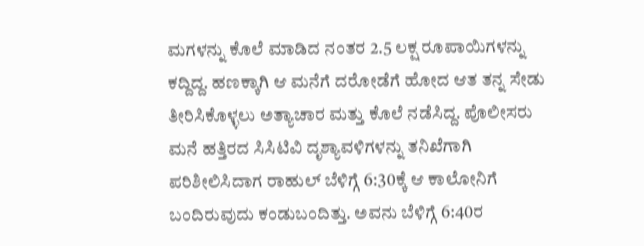ಮಗಳನ್ನು ಕೊಲೆ ಮಾಡಿದ ನಂತರ 2.5 ಲಕ್ಷ ರೂಪಾಯಿಗಳನ್ನು ಕದ್ದಿದ್ದ. ಹಣಕ್ಕಾಗಿ ಆ ಮನೆಗೆ ದರೋಡೆಗೆ ಹೋದ ಆತ ತನ್ನ ಸೇಡು ತೀರಿಸಿಕೊಳ್ಳಲು ಅತ್ಯಾಚಾರ ಮತ್ತು ಕೊಲೆ ನಡೆಸಿದ್ದ. ಪೊಲೀಸರು ಮನೆ ಹತ್ತಿರದ ಸಿಸಿಟಿವಿ ದೃಶ್ಯಾವಳಿಗಳನ್ನು ತನಿಖೆಗಾಗಿ ಪರಿಶೀಲಿಸಿದಾಗ ರಾಹುಲ್ ಬೆಳಿಗ್ಗೆ 6:30ಕ್ಕೆ ಆ ಕಾಲೋನಿಗೆ ಬಂದಿರುವುದು ಕಂಡುಬಂದಿತ್ತು. ಅವನು ಬೆಳಿಗ್ಗೆ 6:40ರ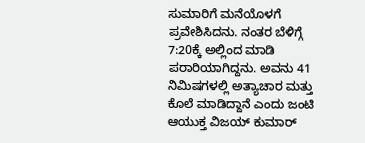ಸುಮಾರಿಗೆ ಮನೆಯೊಳಗೆ ಪ್ರವೇಶಿಸಿದನು. ನಂತರ ಬೆಳಿಗ್ಗೆ 7:20ಕ್ಕೆ ಅಲ್ಲಿಂದ ಮಾಡಿ ಪರಾರಿಯಾಗಿದ್ದನು. ಅವನು 41 ನಿಮಿಷಗಳಲ್ಲಿ ಅತ್ಯಾಚಾರ ಮತ್ತು ಕೊಲೆ ಮಾಡಿದ್ದಾನೆ ಎಂದು ಜಂಟಿ ಆಯುಕ್ತ ವಿಜಯ್ ಕುಮಾರ್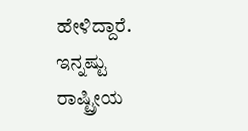ಹೇಳಿದ್ದಾರೆ.
ಇನ್ನಷ್ಟು ರಾಷ್ಟ್ರೀಯ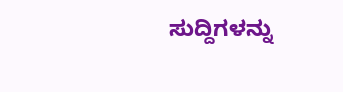ಸುದ್ದಿಗಳನ್ನು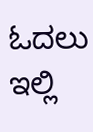ಓದಲು ಇಲ್ಲಿ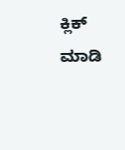ಕ್ಲಿಕ್ ಮಾಡಿ